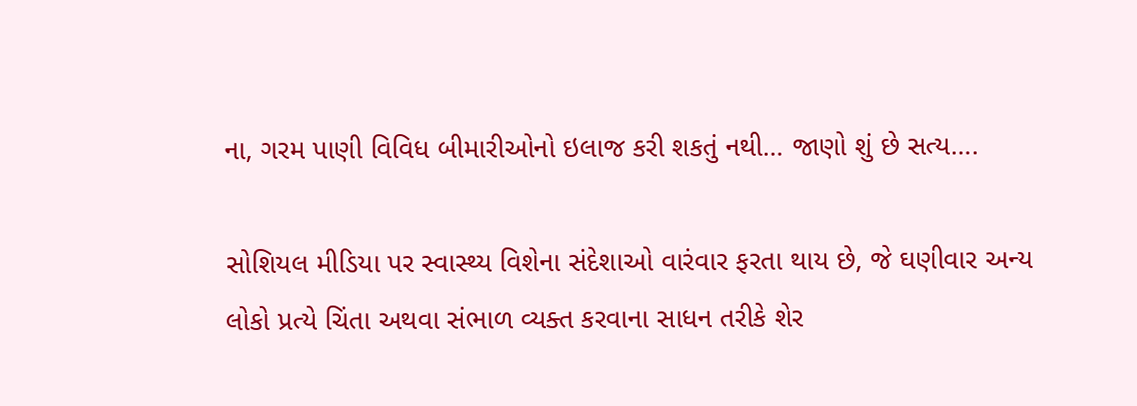ના, ગરમ પાણી વિવિધ બીમારીઓનો ઇલાજ કરી શકતું નથી… જાણો શું છે સત્ય….

સોશિયલ મીડિયા પર સ્વાસ્થ્ય વિશેના સંદેશાઓ વારંવાર ફરતા થાય છે, જે ઘણીવાર અન્ય લોકો પ્રત્યે ચિંતા અથવા સંભાળ વ્યક્ત કરવાના સાધન તરીકે શેર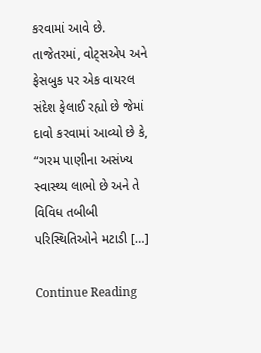કરવામાં આવે છે. તાજેતરમાં, વોટ્સએપ અને ફેસબુક પર એક વાયરલ સંદેશ ફેલાઈ રહ્યો છે જેમાં દાવો કરવામાં આવ્યો છે કે, “ગરમ પાણીના અસંખ્ય સ્વાસ્થ્ય લાભો છે અને તે વિવિધ તબીબી પરિસ્થિતિઓને મટાડી […]

Continue Reading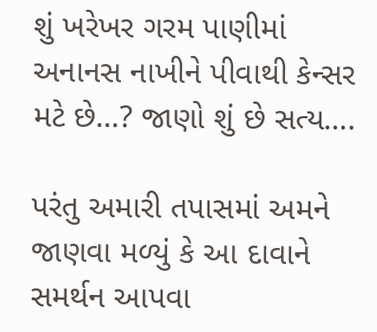શું ખરેખર ગરમ પાણીમાં અનાનસ નાખીને પીવાથી કેન્સર મટે છે…? જાણો શું છે સત્ય….

પરંતુ અમારી તપાસમાં અમને જાણવા મળ્યું કે આ દાવાને સમર્થન આપવા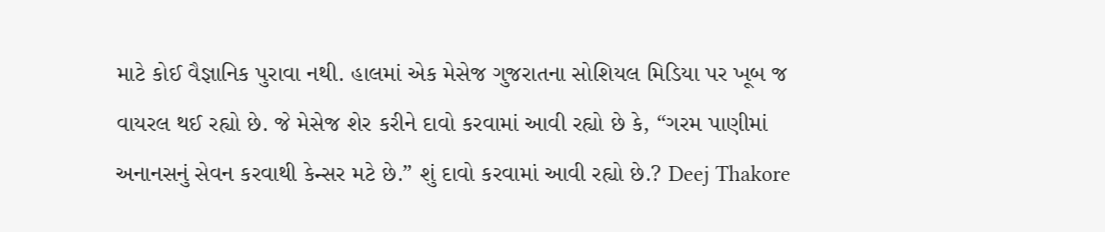માટે કોઈ વૈજ્ઞાનિક પુરાવા નથી. હાલમાં એક મેસેજ ગુજરાતના સોશિયલ મિડિયા પર ખૂબ જ વાયરલ થઈ રહ્યો છે. જે મેસેજ શેર કરીને દાવો કરવામાં આવી રહ્યો છે કે, “ગરમ પાણીમાં અનાનસનું સેવન કરવાથી કેન્સર મટે છે.” શું દાવો કરવામાં આવી રહ્યો છે.? Deej Thakore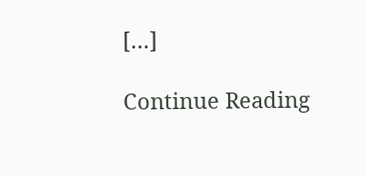[…]

Continue Reading